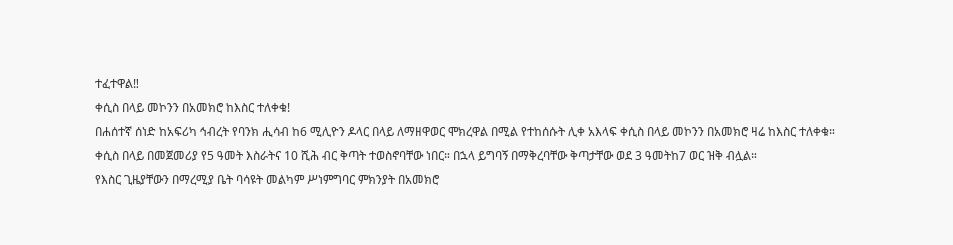ተፈተዋል‼
ቀሲስ በላይ መኮንን በአመክሮ ከእስር ተለቀቁ!
በሐሰተኛ ሰነድ ከአፍሪካ ኅብረት የባንክ ሒሳብ ከ6 ሚሊዮን ዶላር በላይ ለማዘዋወር ሞክረዋል በሚል የተከሰሱት ሊቀ አእላፍ ቀሲስ በላይ መኮንን በአመክሮ ዛሬ ከእስር ተለቀቁ።
ቀሲስ በላይ በመጀመሪያ የ5 ዓመት እስራትና 10 ሺሕ ብር ቅጣት ተወስኖባቸው ነበር። በኋላ ይግባኝ በማቅረባቸው ቅጣታቸው ወደ 3 ዓመትከ7 ወር ዝቅ ብሏል።
የእስር ጊዜያቸውን በማረሚያ ቤት ባሳዩት መልካም ሥነምግባር ምክንያት በአመክሮ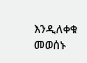እንዲለቀቁ መወሰኑ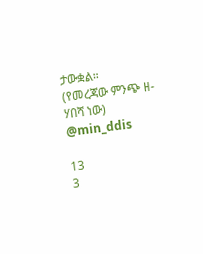ታውቋል።
(የመረጃው ምንጭ ዘ-ሃበሻ ነው)
@min_ddis

13
3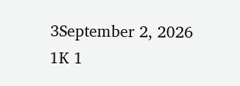3September 2, 2026 1K 1